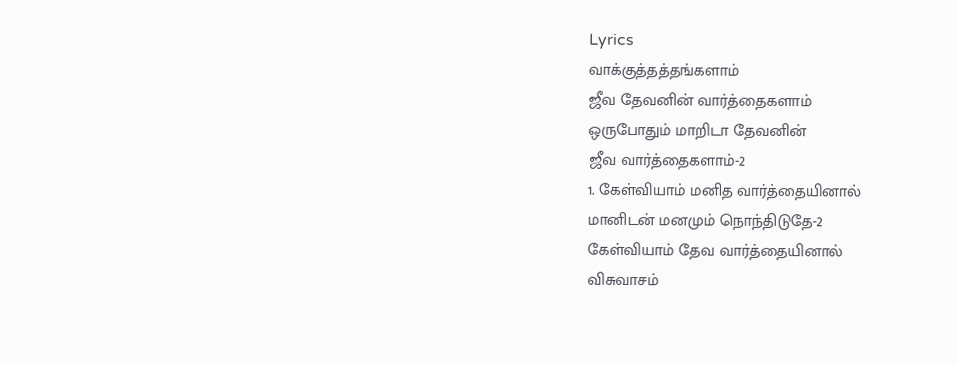Lyrics
வாக்குத்தத்தங்களாம்
ஜீவ தேவனின் வார்த்தைகளாம்
ஒருபோதும் மாறிடா தேவனின்
ஜீவ வார்த்தைகளாம்-2
1. கேள்வியாம் மனித வார்த்தையினால்
மானிடன் மனமும் நொந்திடுதே-2
கேள்வியாம் தேவ வார்த்தையினால்
விசுவாசம்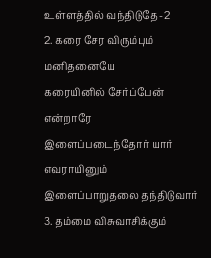உள்ளத்தில் வந்திடுதே-2
2. கரை சேர விரும்பும் மனிதனையே
கரையினில் சேர்ப்பேன் என்றாரே
இளைப்படைந்தோர் யார் எவராயினும்
இளைப்பாறுதலை தந்திடுவார்
3. தம்மை விசுவாசிக்கும்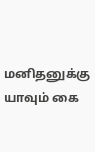மனிதனுக்கு
யாவும் கை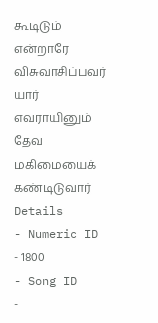கூடிடும் என்றாரே
விசுவாசிப்பவர் யார் எவராயினும்
தேவ மகிமையைக் கண்டிடுவார்
Details
- Numeric ID
- 1800
- Song ID
-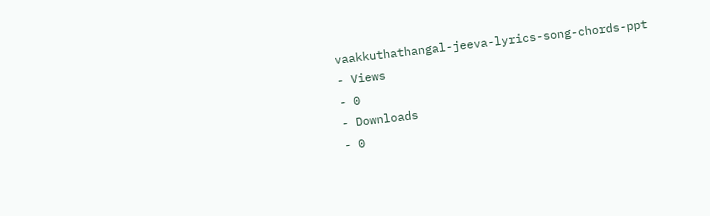vaakkuthathangal-jeeva-lyrics-song-chords-ppt
- Views
- 0
- Downloads
- 0